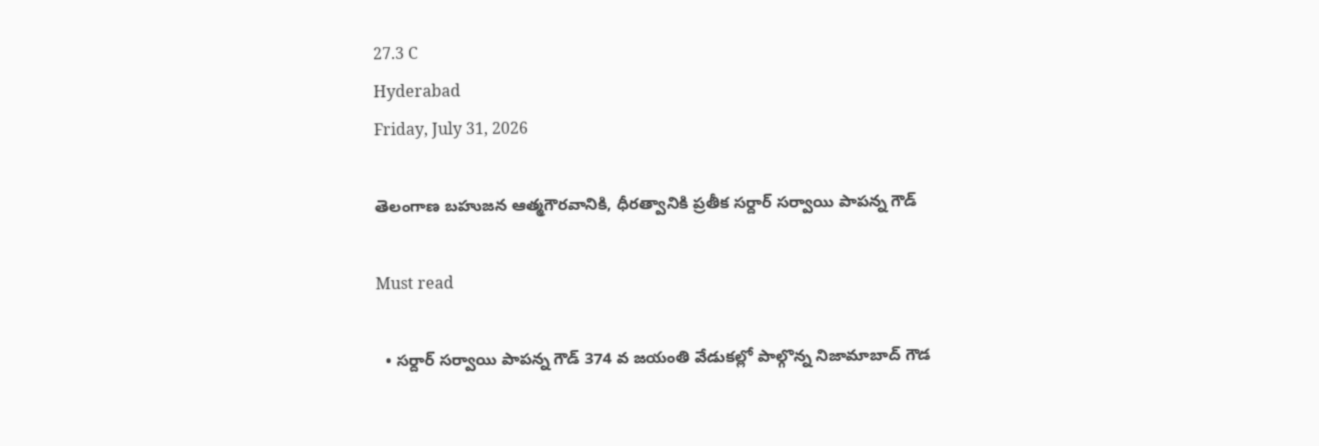27.3 C
Hyderabad
Friday, July 31, 2026

తెలంగాణ బహుజన ఆత్మగౌరవానికి, ధీరత్వానికి ప్రతీక సర్దార్ సర్వాయి పాపన్న గౌడ్

Must read

  • సర్దార్ సర్వాయి పాపన్న గౌడ్ 374 వ జయంతి వేడుకల్లో పాల్గొన్న నిజామాబాద్ గౌడ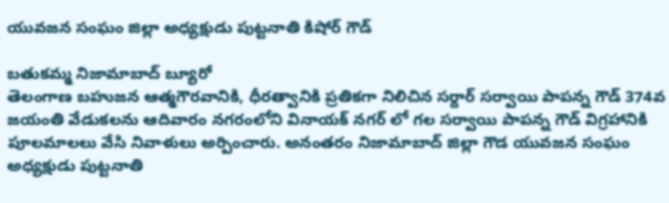యువజన సంఘం జిల్లా అధ్యక్షుడు పుట్టనాతి కిషోర్ గౌడ్

బతుకమ్మ నిజామాబాద్ బ్యూరో
తెలంగాణ బహుజన ఆత్మగౌరవానికి, ధీరత్వానికి ప్రతికగా నిలిచిన సర్దార్ సర్వాయి పాపన్న గౌడ్ 374వ జయంతి వేడుకలను ఆదివారం నగరంలోని వినాయక్ నగర్ లో గల సర్వాయి పాపన్న గౌడ్ విగ్రహానికి పూలమాలలు వేసి నివాళులు అర్పించారు. అనంతరం నిజామాబాద్ జిల్లా గౌడ యువజన సంఘం అధ్యక్షుడు పుట్టనాతి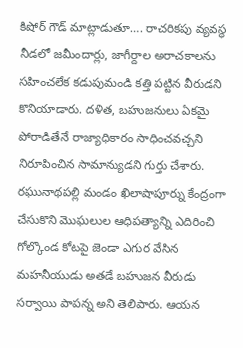కిషోర్ గౌడ్ మాట్లాడుతూ…. రాచరికపు వ్యవస్థ నీడలో జమీందార్లు, జాగీర్దాల అరాచకాలను సహించలేక కడుపుమండి కత్తి పట్టిన వీరుడని కొనియాడారు. దళిత, బహుజనులు ఏకమై పోరాడితేనే రాజ్యాధికారం సాధించవచ్చని నిరూపించిన సామాన్యుడని గుర్తు చేశారు. రఘునాథపల్లి మండం ఖిలాషాపూర్ను కేంద్రంగా చేసుకొని మొఘలుల ఆధిపత్యాన్ని ఎదిరించి గోల్కొండ కోటపై జెండా ఎగుర వేసిన మహనీయుడు అతడే బహుజన వీరుడు సర్వాయి పాపన్న అని తెలిపారు. ఆయన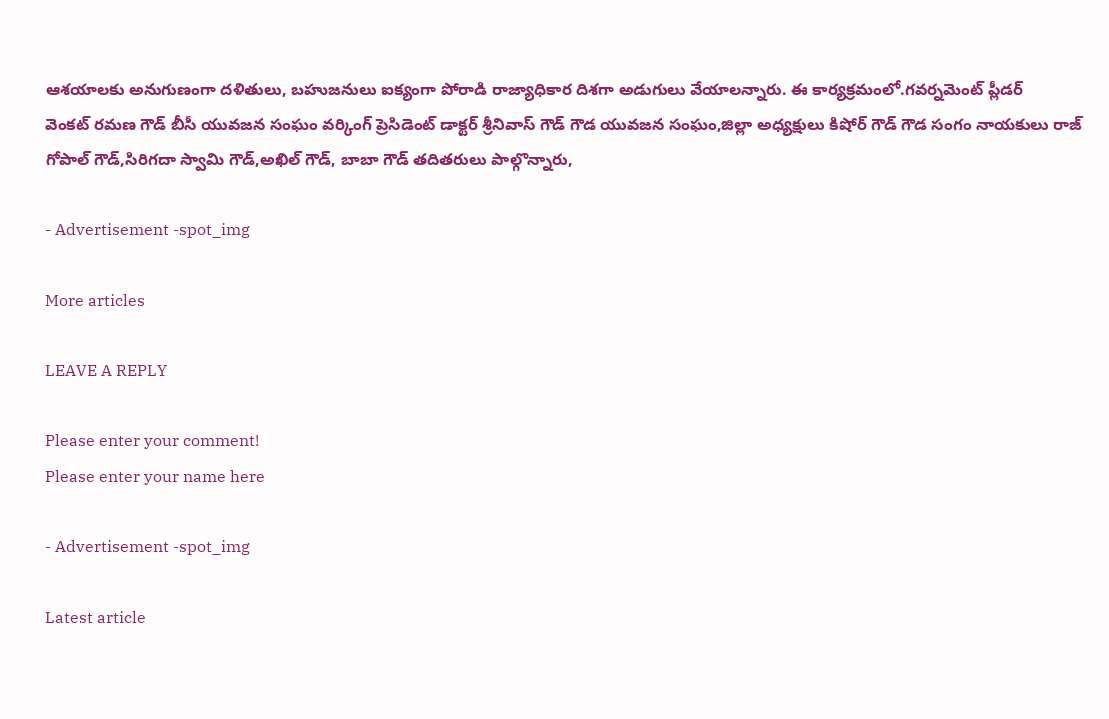ఆశయాలకు అనుగుణంగా దళితులు, బహుజనులు ఐక్యంగా పోరాడి రాజ్యాధికార దిశగా అడుగులు వేయాలన్నారు. ఈ కార్యక్రమంలో.గవర్నమెంట్ ప్లీడర్
వెంకట్ రమణ గౌడ్ బీసీ యువజన సంఘం వర్కింగ్ ప్రెసిడెంట్ డాక్టర్ శ్రీనివాస్ గౌడ్ గౌడ యువజన సంఘం,జిల్లా అధ్యక్షులు కిషోర్ గౌడ్ గౌడ సంగం నాయకులు రాజ్ గోపాల్ గౌడ్,సిరిగదా స్వామి గౌడ్,అఖిల్ గౌడ్, బాబా గౌడ్ తదితరులు పాల్గొన్నారు,

- Advertisement -spot_img

More articles

LEAVE A REPLY

Please enter your comment!
Please enter your name here

- Advertisement -spot_img

Latest article